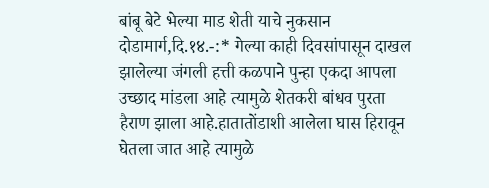बांबू बेटे भेल्या माड शेती याचे नुकसान
दोडामार्ग,दि.१४.-:* गेल्या काही दिवसांपासून दाखल झालेल्या जंगली हत्ती कळपाने पुन्हा एकदा आपला उच्छाद मांडला आहे त्यामुळे शेतकरी बांधव पुरता हैराण झाला आहे.हातातोंडाशी आलेला घास हिरावून घेतला जात आहे त्यामुळे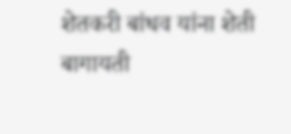शेतकरी बांधव यांना शेती बागायती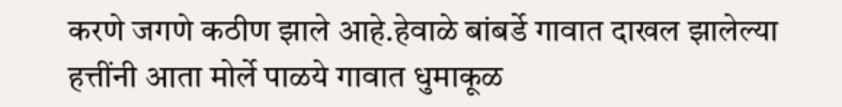करणे जगणे कठीण झाले आहे.हेवाळे बांबर्डे गावात दाखल झालेल्या हत्तींनी आता मोर्ले पाळये गावात धुमाकूळ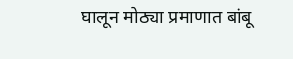घालून मोठ्या प्रमाणात बांबू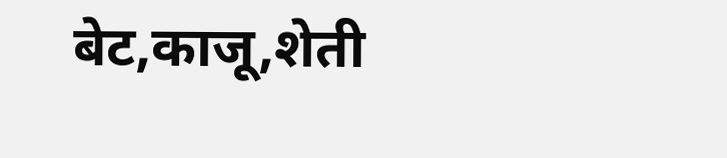बेट,काजू,शेती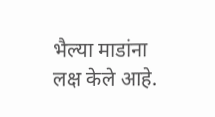भैल्या माडांना लक्ष केले आहे.